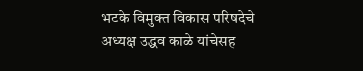भटके विमुक्त विकास परिषदेचे अध्यक्ष उद्धव काळे यांचेसह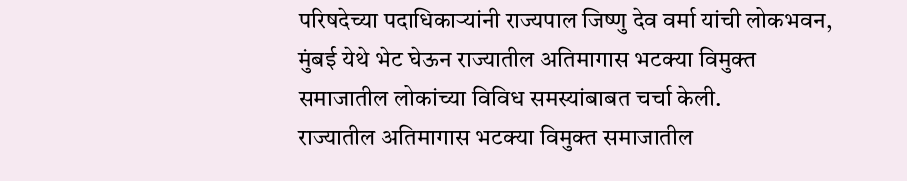परिषदेच्या पदाधिकाऱ्यांनी राज्यपाल जिष्णु देव वर्मा यांची लोकभवन, मुंबई येथे भेट घेऊन राज्यातील अतिमागास भटक्या विमुक्त समाजातील लोकांच्या विविध समस्यांबाबत चर्चा केली.
राज्यातील अतिमागास भटक्या विमुक्त समाजातील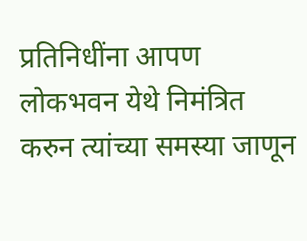प्रतिनिधींना आपण लोकभवन येथे निमंत्रित करुन त्यांच्या समस्या जाणून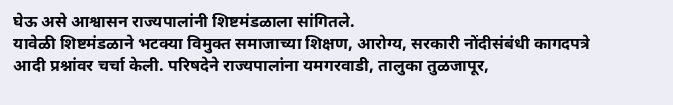घेऊ असे आश्वासन राज्यपालांनी शिष्टमंडळाला सांगितले.
यावेळी शिष्टमंडळाने भटक्या विमुक्त समाजाच्या शिक्षण, आरोग्य, सरकारी नोंदीसंबंधी कागदपत्रे आदी प्रश्नांवर चर्चा केली. परिषदेने राज्यपालांना यमगरवाडी, तालुका तुळजापूर,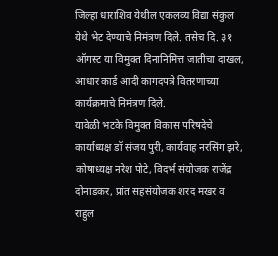जिल्हा धाराशिव येथील एकलव्य विद्या संकुल येथे भेट देण्याचे निमंत्रण दिले. तसेच दि. ३१ ऑगस्ट या विमुक्त दिनानिमित्त जातीचा दाखल, आधार कार्ड आदी कागदपत्रे वितरणाच्या कार्यक्रमाचे निमंत्रण दिले.
यावेळी भटके विमुक्त विकास परिषदेचे कार्याध्यक्ष डॉ संजय पुरी, कार्यवाह नरसिंग झरे, कोषाध्यक्ष नरेश पोटे, विदर्भ संयोजक राजेंद्र दोनाडकर, प्रांत सहसंयोजक शरद मखर व राहुल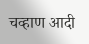चव्हाण आदी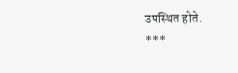उपस्थित होते.
***